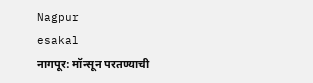Nagpur
esakal
नागपूर: मॉन्सून परतण्याची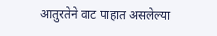आतुरतेने वाट पाहात असलेल्या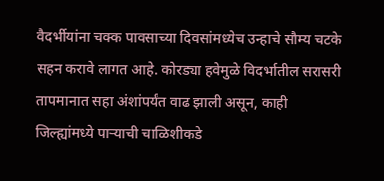वैदर्भीयांना चक्क पावसाच्या दिवसांमध्येच उन्हाचे सौम्य चटके सहन करावे लागत आहे. कोरड्या हवेमुळे विदर्भातील सरासरी तापमानात सहा अंशांपर्यंत वाढ झाली असून, काही जिल्ह्यांमध्ये पाऱ्याची चाळिशीकडे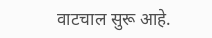वाटचाल सुरू आहे.